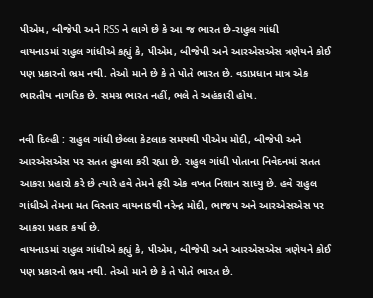પીએમ, બીજેપી અને RSS ને લાગે છે કે આ જ ભારત છે-રાહુલ ગાંધી
વાયનાડમાં રાહુલ ગાંધીએ કહ્યું કે, પીએમ, બીજેપી અને આરએસએસ ત્રણેયને કોઈ પણ પ્રકારનો ભ્રમ નથી. તેઓ માને છે કે તે પોતે ભારત છે. વડાપ્રધાન માત્ર એક ભારતીય નાગરિક છે. સમગ્ર ભારત નહીં, ભલે તે અહંકારી હોય.

નવી દિલ્હી : રાહુલ ગાંધી છેલ્લા કેટલાક સમયથી પીએમ મોદી, બીજેપી અને આરએસએસ પર સતત હુમલા કરી રહ્યા છે. રાહુલ ગાંધી પોતાના નિવેદનમાં સતત આકરા પ્રહારો કરે છે ત્યારે હવે તેમને ફરી એક વખત નિશાન સાધ્યુ છે. હવે રાહુલ ગાંધીએ તેમના મત વિસ્તાર વાયનાડથી નરેન્દ્ર મોદી, ભાજપ અને આરએસએસ પર આકરા પ્રહાર કર્યા છે.
વાયનાડમાં રાહુલ ગાંધીએ કહ્યું કે, પીએમ, બીજેપી અને આરએસએસ ત્રણેયને કોઈ પણ પ્રકારનો ભ્રમ નથી. તેઓ માને છે કે તે પોતે ભારત છે.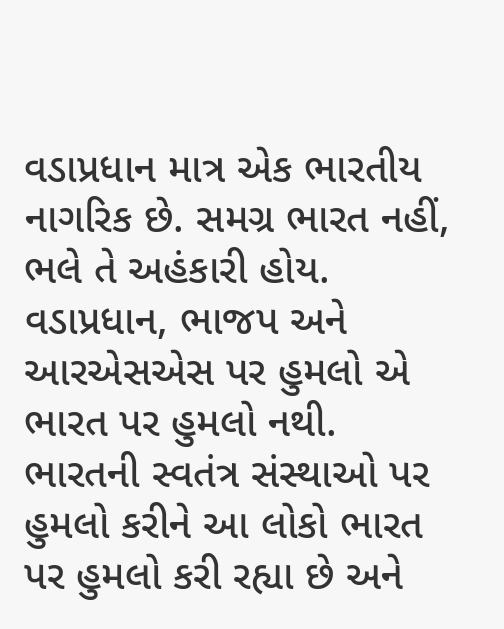વડાપ્રધાન માત્ર એક ભારતીય નાગરિક છે. સમગ્ર ભારત નહીં, ભલે તે અહંકારી હોય. વડાપ્રધાન, ભાજપ અને આરએસએસ પર હુમલો એ ભારત પર હુમલો નથી. ભારતની સ્વતંત્ર સંસ્થાઓ પર હુમલો કરીને આ લોકો ભારત પર હુમલો કરી રહ્યા છે અને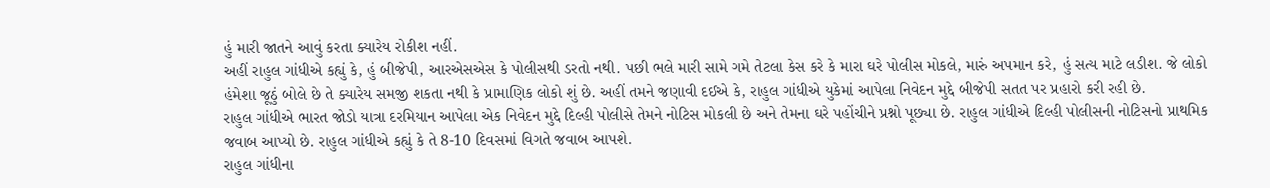હું મારી જાતને આવું કરતા ક્યારેય રોકીશ નહીં.
અહીં રાહુલ ગાંધીએ કહ્યું કે, હું બીજેપી, આરએસએસ કે પોલીસથી ડરતો નથી. પછી ભલે મારી સામે ગમે તેટલા કેસ કરે કે મારા ઘરે પોલીસ મોકલે, મારું અપમાન કરે, હું સત્ય માટે લડીશ. જે લોકો હંમેશા જૂઠું બોલે છે તે ક્યારેય સમજી શકતા નથી કે પ્રામાણિક લોકો શું છે. અહીં તમને જણાવી દઈએ કે, રાહુલ ગાંધીએ યુકેમાં આપેલા નિવેદન મુદ્દે બીજેપી સતત પર પ્રહારો કરી રહી છે.
રાહુલ ગાંધીએ ભારત જોડો યાત્રા દરમિયાન આપેલા એક નિવેદન મુદ્દે દિલ્હી પોલીસે તેમને નોટિસ મોકલી છે અને તેમના ઘરે પહોંચીને પ્રશ્નો પૂછ્યા છે. રાહુલ ગાંધીએ દિલ્હી પોલીસની નોટિસનો પ્રાથમિક જવાબ આપ્યો છે. રાહુલ ગાંધીએ કહ્યું કે તે 8-10 દિવસમાં વિગતે જવાબ આપશે.
રાહુલ ગાંધીના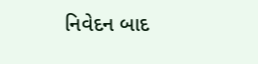નિવેદન બાદ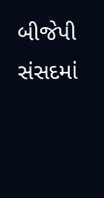બીજેપી સંસદમાં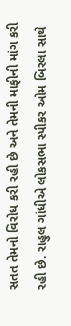સતત તેમનો વિરોધ કરી રહી છે અને તેમની માફીની માંગ કરી રહી છે. રાહુલ ગાંધીએ લોકસભા સ્પીકર ઓમ બિરલા સાથે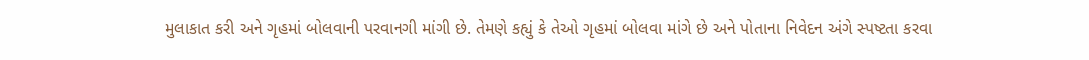મુલાકાત કરી અને ગૃહમાં બોલવાની પરવાનગી માંગી છે. તેમણે કહ્યું કે તેઓ ગૃહમાં બોલવા માંગે છે અને પોતાના નિવેદન અંગે સ્પષ્ટતા કરવા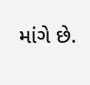માંગે છે.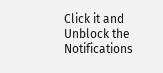Click it and Unblock the Notifications